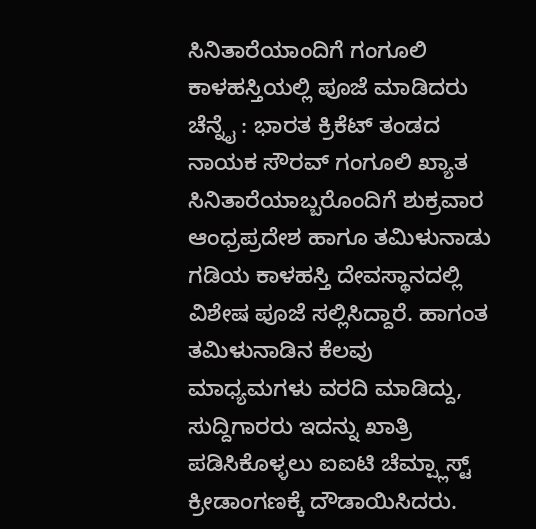ಸಿನಿತಾರೆಯಾಂದಿಗೆ ಗಂಗೂಲಿ ಕಾಳಹಸ್ತಿಯಲ್ಲಿ ಪೂಜೆ ಮಾಡಿದರು
ಚೆನ್ನೈ : ಭಾರತ ಕ್ರಿಕೆಟ್ ತಂಡದ ನಾಯಕ ಸೌರವ್ ಗಂಗೂಲಿ ಖ್ಯಾತ ಸಿನಿತಾರೆಯಾಬ್ಬರೊಂದಿಗೆ ಶುಕ್ರವಾರ ಆಂಧ್ರಪ್ರದೇಶ ಹಾಗೂ ತಮಿಳುನಾಡು ಗಡಿಯ ಕಾಳಹಸ್ತಿ ದೇವಸ್ಥಾನದಲ್ಲಿ ವಿಶೇಷ ಪೂಜೆ ಸಲ್ಲಿಸಿದ್ದಾರೆ. ಹಾಗಂತ ತಮಿಳುನಾಡಿನ ಕೆಲವು ಮಾಧ್ಯಮಗಳು ವರದಿ ಮಾಡಿದ್ದು, ಸುದ್ದಿಗಾರರು ಇದನ್ನು ಖಾತ್ರಿ ಪಡಿಸಿಕೊಳ್ಳಲು ಐಐಟಿ ಚೆಮ್ಪ್ಲಾಸ್ಟ್ ಕ್ರೀಡಾಂಗಣಕ್ಕೆ ದೌಡಾಯಿಸಿದರು.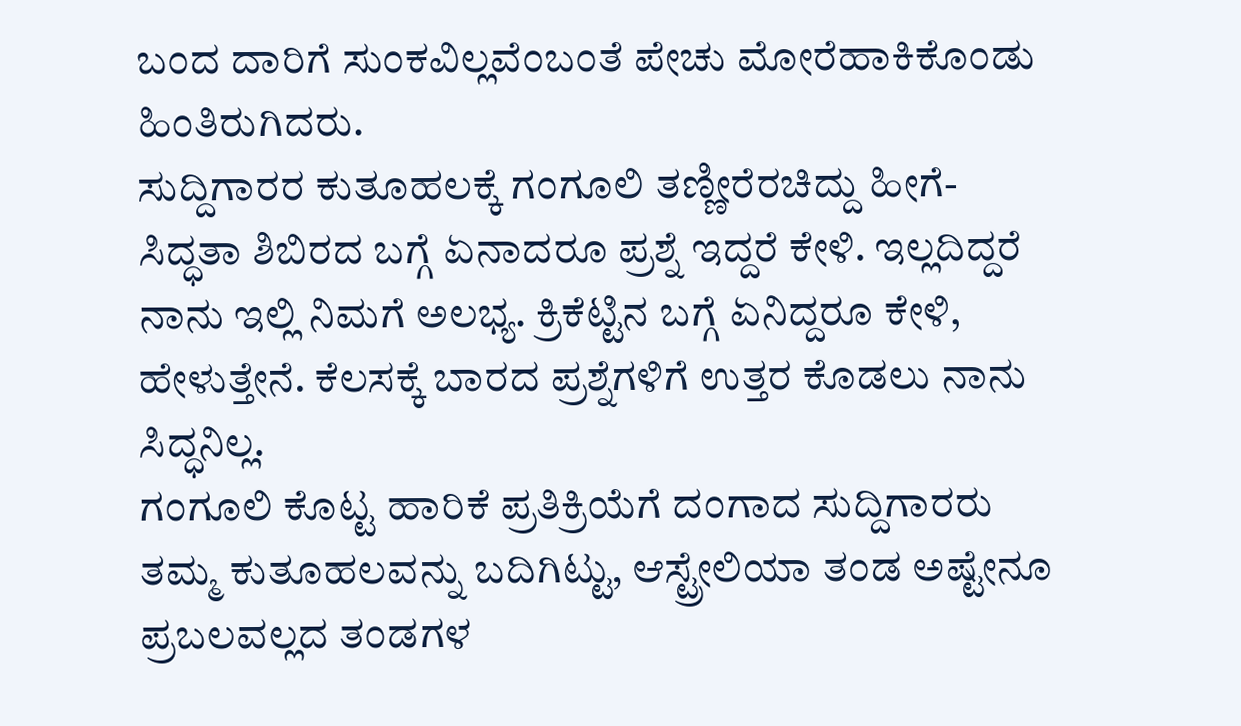ಬಂದ ದಾರಿಗೆ ಸುಂಕವಿಲ್ಲವೆಂಬಂತೆ ಪೇಚು ಮೋರೆಹಾಕಿಕೊಂಡು ಹಿಂತಿರುಗಿದರು.
ಸುದ್ದಿಗಾರರ ಕುತೂಹಲಕ್ಕೆ ಗಂಗೂಲಿ ತಣ್ಣೀರೆರಚಿದ್ದು ಹೀಗೆ- ಸಿದ್ಧತಾ ಶಿಬಿರದ ಬಗ್ಗೆ ಏನಾದರೂ ಪ್ರಶ್ನೆ ಇದ್ದರೆ ಕೇಳಿ. ಇಲ್ಲದಿದ್ದರೆ ನಾನು ಇಲ್ಲಿ ನಿಮಗೆ ಅಲಭ್ಯ. ಕ್ರಿಕೆಟ್ಟಿನ ಬಗ್ಗೆ ಏನಿದ್ದರೂ ಕೇಳಿ, ಹೇಳುತ್ತೇನೆ. ಕೆಲಸಕ್ಕೆ ಬಾರದ ಪ್ರಶ್ನೆಗಳಿಗೆ ಉತ್ತರ ಕೊಡಲು ನಾನು ಸಿದ್ಧನಿಲ್ಲ.
ಗಂಗೂಲಿ ಕೊಟ್ಟ ಹಾರಿಕೆ ಪ್ರತಿಕ್ರಿಯೆಗೆ ದಂಗಾದ ಸುದ್ದಿಗಾರರು ತಮ್ಮ ಕುತೂಹಲವನ್ನು ಬದಿಗಿಟ್ಟು, ಆಸ್ಟ್ರೇಲಿಯಾ ತಂಡ ಅಷ್ಟೇನೂ ಪ್ರಬಲವಲ್ಲದ ತಂಡಗಳ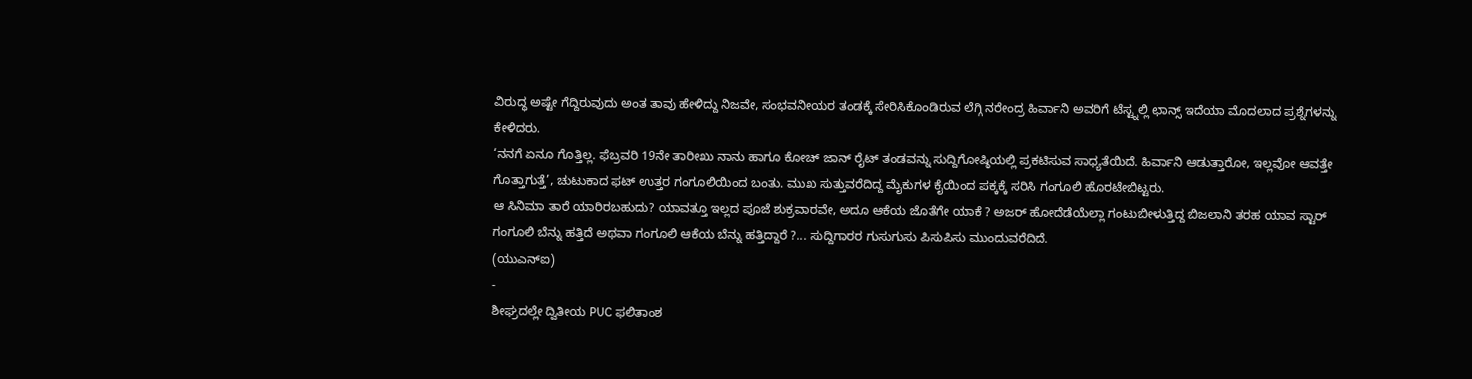ವಿರುದ್ಧ ಅಷ್ಟೇ ಗೆದ್ದಿರುವುದು ಅಂತ ತಾವು ಹೇಳಿದ್ದು ನಿಜವೇ, ಸಂಭವನೀಯರ ತಂಡಕ್ಕೆ ಸೇರಿಸಿಕೊಂಡಿರುವ ಲೆಗ್ಗಿ ನರೇಂದ್ರ ಹಿರ್ವಾನಿ ಅವರಿಗೆ ಟೆಸ್ಟ್ನಲ್ಲಿ ಛಾನ್ಸ್ ಇದೆಯಾ ಮೊದಲಾದ ಪ್ರಶ್ನೆಗಳನ್ನು ಕೇಳಿದರು.
‘ನನಗೆ ಏನೂ ಗೊತ್ತಿಲ್ಲ. ಫೆಬ್ರವರಿ 19ನೇ ತಾರೀಖು ನಾನು ಹಾಗೂ ಕೋಚ್ ಜಾನ್ ರೈಟ್ ತಂಡವನ್ನು ಸುದ್ದಿಗೋಷ್ಠಿಯಲ್ಲಿ ಪ್ರಕಟಿಸುವ ಸಾಧ್ಯತೆಯಿದೆ. ಹಿರ್ವಾನಿ ಆಡುತ್ತಾರೋ, ಇಲ್ಲವೋ ಆವತ್ತೇ ಗೊತ್ತಾಗುತ್ತೆ’, ಚುಟುಕಾದ ಫಟ್ ಉತ್ತರ ಗಂಗೂಲಿಯಿಂದ ಬಂತು. ಮುಖ ಸುತ್ತುವರೆದಿದ್ದ ಮೈಕುಗಳ ಕೈಯಿಂದ ಪಕ್ಕಕ್ಕೆ ಸರಿಸಿ ಗಂಗೂಲಿ ಹೊರಟೇಬಿಟ್ಟರು.
ಆ ಸಿನಿಮಾ ತಾರೆ ಯಾರಿರಬಹುದು? ಯಾವತ್ತೂ ಇಲ್ಲದ ಪೂಜೆ ಶುಕ್ರವಾರವೇ, ಅದೂ ಆಕೆಯ ಜೊತೆಗೇ ಯಾಕೆ ? ಅಜರ್ ಹೋದೆಡೆಯೆಲ್ಲಾ ಗಂಟುಬೀಳುತ್ತಿದ್ದ ಬಿಜಲಾನಿ ತರಹ ಯಾವ ಸ್ಟಾರ್ ಗಂಗೂಲಿ ಬೆನ್ನು ಹತ್ತಿದೆ ಅಥವಾ ಗಂಗೂಲಿ ಆಕೆಯ ಬೆನ್ನು ಹತ್ತಿದ್ದಾರೆ ?... ಸುದ್ದಿಗಾರರ ಗುಸುಗುಸು ಪಿಸುಪಿಸು ಮುಂದುವರೆದಿದೆ.
(ಯುಎನ್ಐ)
-
ಶೀಘ್ರದಲ್ಲೇ ದ್ವಿತೀಯ PUC ಫಲಿತಾಂಶ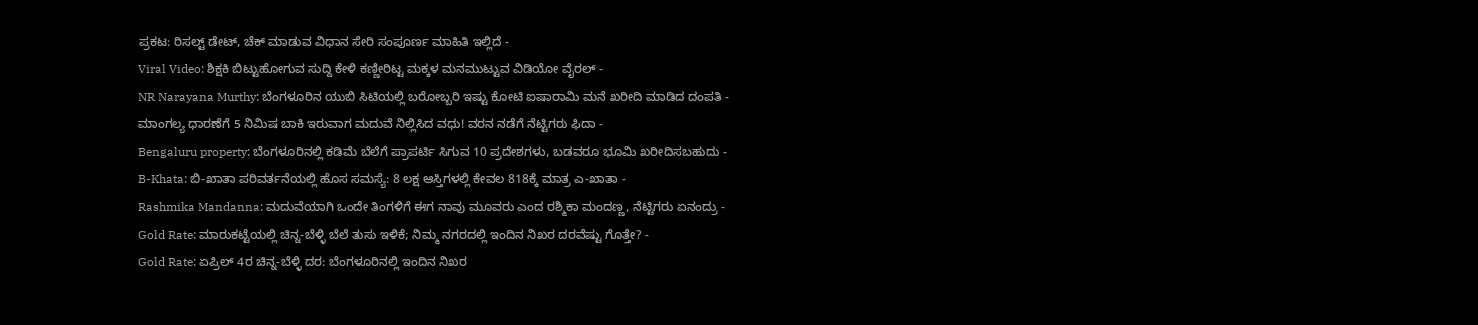ಪ್ರಕಟ: ರಿಸಲ್ಟ್ ಡೇಟ್, ಚೆಕ್ ಮಾಡುವ ವಿಧಾನ ಸೇರಿ ಸಂಪೂರ್ಣ ಮಾಹಿತಿ ಇಲ್ಲಿದೆ -
Viral Video: ಶಿಕ್ಷಕಿ ಬಿಟ್ಟುಹೋಗುವ ಸುದ್ದಿ ಕೇಳಿ ಕಣ್ಣೀರಿಟ್ಟ ಮಕ್ಕಳ ಮನಮುಟ್ಟುವ ವಿಡಿಯೋ ವೈರಲ್ -
NR Narayana Murthy: ಬೆಂಗಳೂರಿನ ಯುಬಿ ಸಿಟಿಯಲ್ಲಿ ಬರೋಬ್ಬರಿ ಇಷ್ಟು ಕೋಟಿ ಐಷಾರಾಮಿ ಮನೆ ಖರೀದಿ ಮಾಡಿದ ದಂಪತಿ -
ಮಾಂಗಲ್ಯ ಧಾರಣೆಗೆ 5 ನಿಮಿಷ ಬಾಕಿ ಇರುವಾಗ ಮದುವೆ ನಿಲ್ಲಿಸಿದ ವಧು! ವರನ ನಡೆಗೆ ನೆಟ್ಟಿಗರು ಫಿದಾ -
Bengaluru property: ಬೆಂಗಳೂರಿನಲ್ಲಿ ಕಡಿಮೆ ಬೆಲೆಗೆ ಪ್ರಾಪರ್ಟಿ ಸಿಗುವ 10 ಪ್ರದೇಶಗಳು, ಬಡವರೂ ಭೂಮಿ ಖರೀದಿಸಬಹುದು -
B-Khata: ಬಿ-ಖಾತಾ ಪರಿವರ್ತನೆಯಲ್ಲಿ ಹೊಸ ಸಮಸ್ಯೆ: 8 ಲಕ್ಷ ಆಸ್ತಿಗಳಲ್ಲಿ ಕೇವಲ 818ಕ್ಕೆ ಮಾತ್ರ ಎ-ಖಾತಾ -
Rashmika Mandanna: ಮದುವೆಯಾಗಿ ಒಂದೇ ತಿಂಗಳಿಗೆ ಈಗ ನಾವು ಮೂವರು ಎಂದ ರಶ್ಮಿಕಾ ಮಂದಣ್ಣ, ನೆಟ್ಟಿಗರು ಏನಂದ್ರು -
Gold Rate: ಮಾರುಕಟ್ಟೆಯಲ್ಲಿ ಚಿನ್ನ-ಬೆಳ್ಳಿ ಬೆಲೆ ತುಸು ಇಳಿಕೆ; ನಿಮ್ಮ ನಗರದಲ್ಲಿ ಇಂದಿನ ನಿಖರ ದರವೆಷ್ಟು ಗೊತ್ತೇ? -
Gold Rate: ಏಪ್ರಿಲ್ 4ರ ಚಿನ್ನ-ಬೆಳ್ಳಿ ದರ: ಬೆಂಗಳೂರಿನಲ್ಲಿ ಇಂದಿನ ನಿಖರ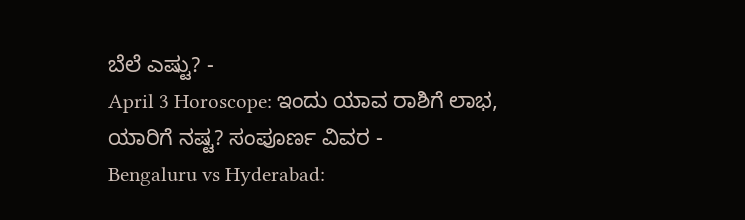ಬೆಲೆ ಎಷ್ಟು? -
April 3 Horoscope: ಇಂದು ಯಾವ ರಾಶಿಗೆ ಲಾಭ, ಯಾರಿಗೆ ನಷ್ಟ? ಸಂಪೂರ್ಣ ವಿವರ -
Bengaluru vs Hyderabad: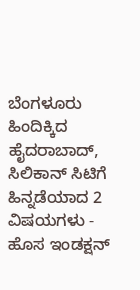ಬೆಂಗಳೂರು ಹಿಂದಿಕ್ಕಿದ ಹೈದರಾಬಾದ್, ಸಿಲಿಕಾನ್ ಸಿಟಿಗೆ ಹಿನ್ನಡೆಯಾದ 2 ವಿಷಯಗಳು -
ಹೊಸ ಇಂಡಕ್ಷನ್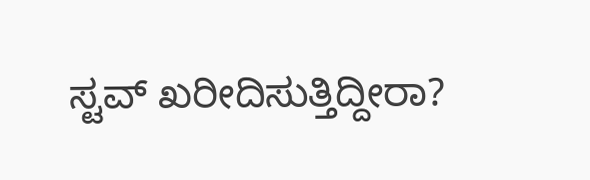ಸ್ಟವ್ ಖರೀದಿಸುತ್ತಿದ್ದೀರಾ?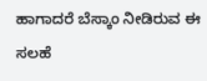ಹಾಗಾದರೆ ಬೆಸ್ಕಾಂ ನೀಡಿರುವ ಈ ಸಲಹೆ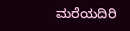ಮರೆಯದಿರಿ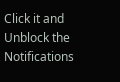Click it and Unblock the Notifications